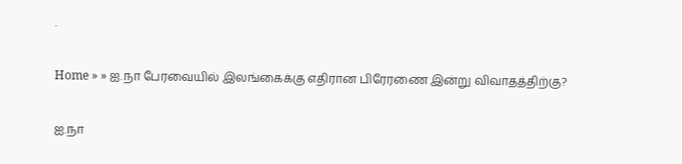.

Home » » ஐ.நா பேரவையில் இலங்கைக்கு எதிரான பிரேரணை இன்று விவாதத்திற்கு?

ஐ.நா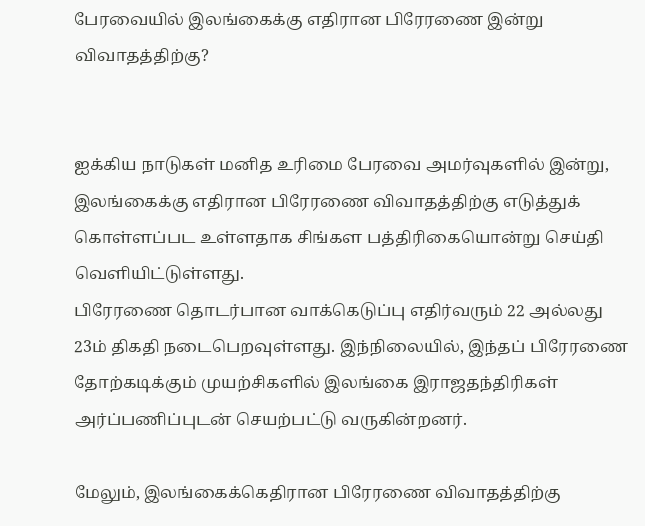பேரவையில் இலங்கைக்கு எதிரான பிரேரணை இன்று விவாதத்திற்கு?


ஐக்கிய நாடுகள் மனித உரிமை பேரவை அமர்வுகளில் இன்று, இலங்கைக்கு எதிரான பிரேரணை விவாதத்திற்கு எடுத்துக் கொள்ளப்பட உள்ளதாக சிங்கள பத்திரிகையொன்று செய்தி வெளியிட்டுள்ளது.
பிரேரணை தொடர்பான வாக்கெடுப்பு எதிர்வரும் 22 அல்லது 23ம் திகதி நடைபெறவுள்ளது. இந்நிலையில், இந்தப் பிரேரணை தோற்கடிக்கும் முயற்சிகளில் இலங்கை இராஜதந்திரிகள் அர்ப்பணிப்புடன் செயற்பட்டு வருகின்றனர்.

மேலும், இலங்கைக்கெதிரான பிரேரணை விவாதத்திற்கு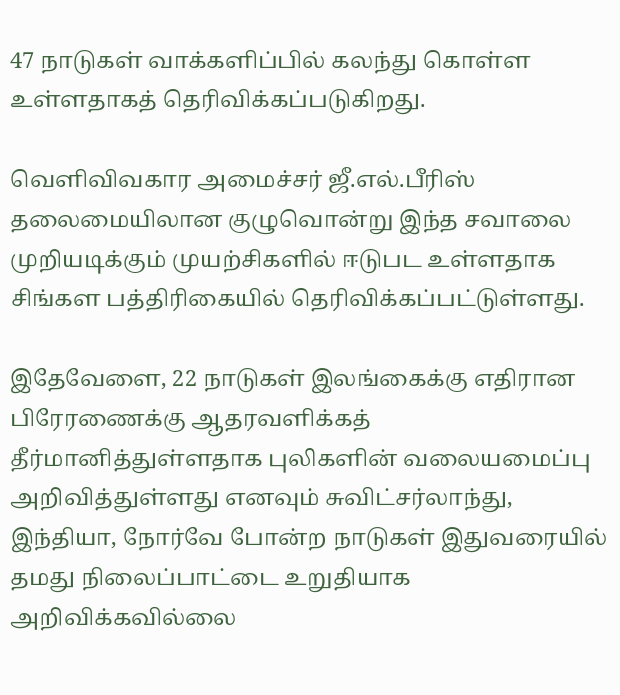47 நாடுகள் வாக்களிப்பில் கலந்து கொள்ள உள்ளதாகத் தெரிவிக்கப்படுகிறது.

வெளிவிவகார அமைச்சர் ஜீ.எல்.பீரிஸ் தலைமையிலான குழுவொன்று இந்த சவாலை முறியடிக்கும் முயற்சிகளில் ஈடுபட உள்ளதாக சிங்கள பத்திரிகையில் தெரிவிக்கப்பட்டுள்ளது.

இதேவேளை, 22 நாடுகள் இலங்கைக்கு எதிரான பிரேரணைக்கு ஆதரவளிக்கத் தீர்மானித்துள்ளதாக புலிகளின் வலையமைப்பு அறிவித்துள்ளது எனவும் சுவிட்சர்லாந்து, இந்தியா, நோர்வே போன்ற நாடுகள் இதுவரையில் தமது நிலைப்பாட்டை உறுதியாக அறிவிக்கவில்லை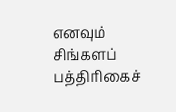எனவும் சிங்களப் பத்திரிகைச்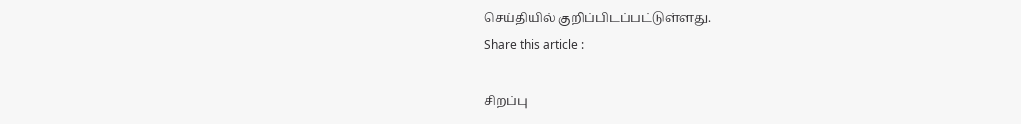செய்தியில் குறிப்பிடப்பட்டுள்ளது.
Share this article :

சிறப்பு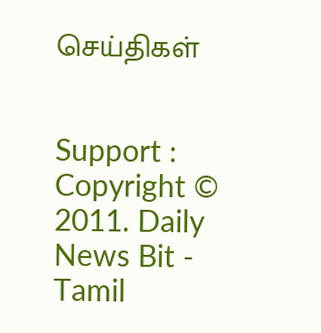செய்திகள்


Support : Copyright © 2011. Daily News Bit - Tamil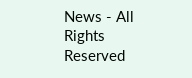News - All Rights Reserved